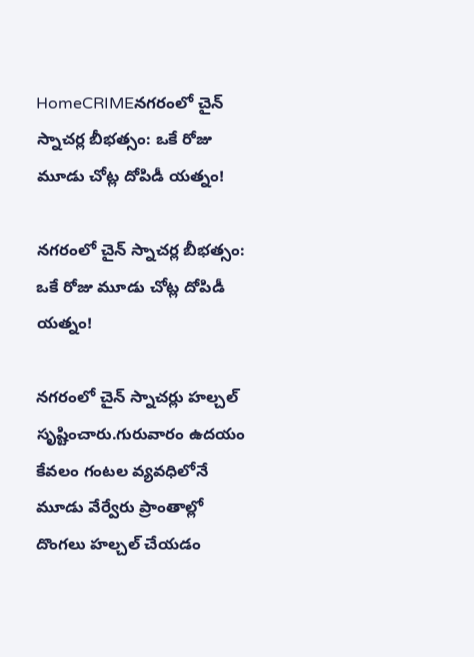HomeCRIMEనగరంలో చైన్ స్నాచర్ల బీభత్సం: ఒకే రోజు మూడు చోట్ల దోపిడీ యత్నం!

నగరంలో చైన్ స్నాచర్ల బీభత్సం: ఒకే రోజు మూడు చోట్ల దోపిడీ యత్నం!

నగరంలో చైన్ స్నాచర్లు హల్చల్ సృష్టించారు.గురువారం ఉదయం కేవలం గంటల వ్యవధిలోనే మూడు వేర్వేరు ప్రాంతాల్లో దొంగలు హల్చల్ చేయడం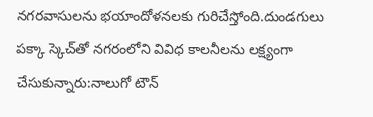నగరవాసులను భయాందోళనలకు గురిచేస్తోంది.దుండగులు పక్కా స్కెచ్‌తో నగరంలోని వివిధ కాలనీలను లక్ష్యంగా చేసుకున్నారు:నాలుగో టౌన్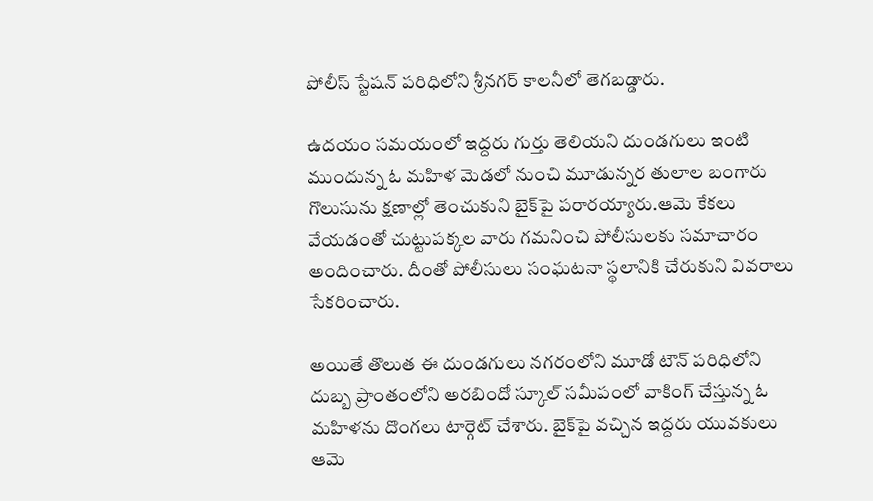పోలీస్ స్టేషన్ పరిధిలోని శ్రీనగర్ కాలనీలో తెగబడ్డారు.

ఉదయం సమయంలో ఇద్దరు గుర్తు తెలియని దుండగులు ఇంటి ముందున్న ఓ మహిళ మెడలో నుంచి మూడున్నర తులాల బంగారు గొలుసును క్షణాల్లో తెంచుకుని బైక్‌పై పరారయ్యారు.ఆమె కేకలు వేయడంతో చుట్టుపక్కల వారు గమనించి పోలీసులకు సమాచారం అందించారు. దీంతో పోలీసులు సంఘటనా స్థలానికి చేరుకుని వివరాలు సేకరించారు.

అయితే తొలుత ఈ దుండగులు నగరంలోని మూడో టౌన్ పరిధిలోని దుబ్బ ప్రాంతంలోని అరబిందో స్కూల్ సమీపంలో వాకింగ్‌ చేస్తున్న ఓ మహిళను దొంగలు టార్గెట్ చేశారు. బైక్‌పై వచ్చిన ఇద్దరు యువకులు ఆమె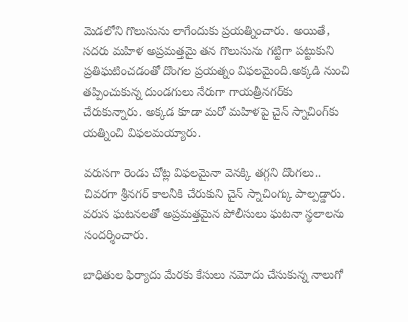మెడలోని గొలుసును లాగేందుకు ప్రయత్నించారు. అయితే, సదరు మహిళ అప్రమత్తమై తన గొలుసును గట్టిగా పట్టుకుని ప్రతిఘటించడంతో దొంగల ప్రయత్నం విఫలమైంది.అక్కడి నుంచి తప్పించుకున్న దుండగులు నేరుగా గాయత్రీనగర్‌కు చేరుకున్నారు. అక్కడ కూడా మరో మహిళపై చైన్ స్నాచింగ్‌కు యత్నించి విఫలమయ్యారు.

వరుసగా రెండు చోట్ల విఫలమైనా వెనక్కి తగ్గని దొంగలు.. చివరగా శ్రీనగర్ కాలనీకి చేరుకుని చైన్ స్నాచింగ్కు పాల్పడ్డారు. వరుస ఘటనలతో అప్రమత్తమైన పోలీసులు ఘటనా స్థలాలను సందర్శించారు.

బాధితుల ఫిర్యాదు మేరకు కేసులు నమోదు చేసుకున్న నాలుగో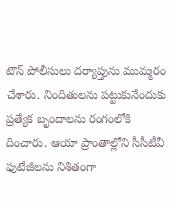టౌన్ పోలీసులు దర్యాప్తును ముమ్మరం చేశారు. నిందితులను పట్టుకునేందుకు ప్రత్యేక బృందాలను రంగంలోకి దించారు. ఆయా ప్రాంతాల్లోని సీసీటీవీ ఫుటేజీలను నిశితంగా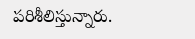పరిశీలిస్తున్నారు.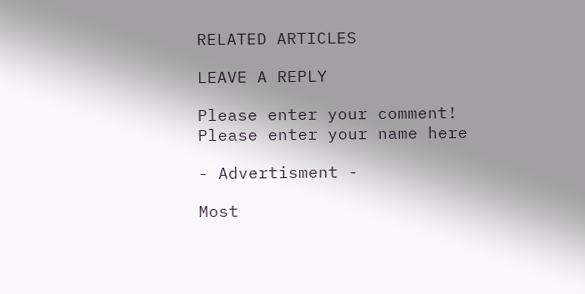RELATED ARTICLES

LEAVE A REPLY

Please enter your comment!
Please enter your name here

- Advertisment -

Most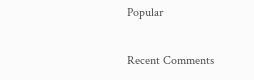Popular

Recent Comments